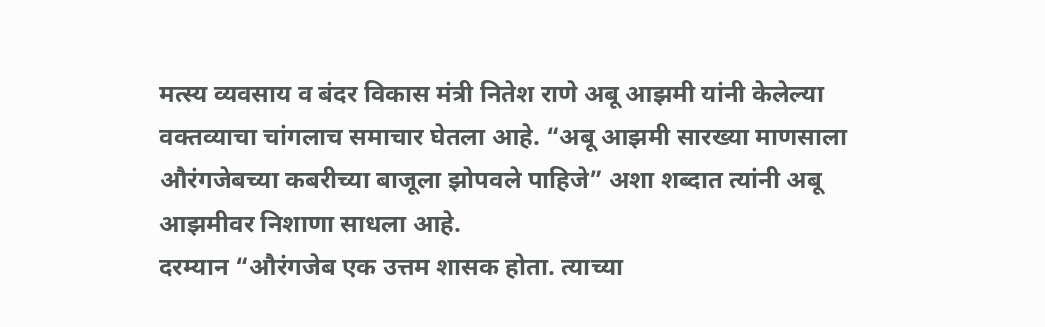मत्स्य व्यवसाय व बंदर विकास मंत्री नितेश राणे अबू आझमी यांनी केलेल्या वक्तव्याचा चांगलाच समाचार घेतला आहे. “अबू आझमी सारख्या माणसाला औरंगजेबच्या कबरीच्या बाजूला झोपवले पाहिजे” अशा शब्दात त्यांनी अबू आझमीवर निशाणा साधला आहे.
दरम्यान “औरंगजेब एक उत्तम शासक होता. त्याच्या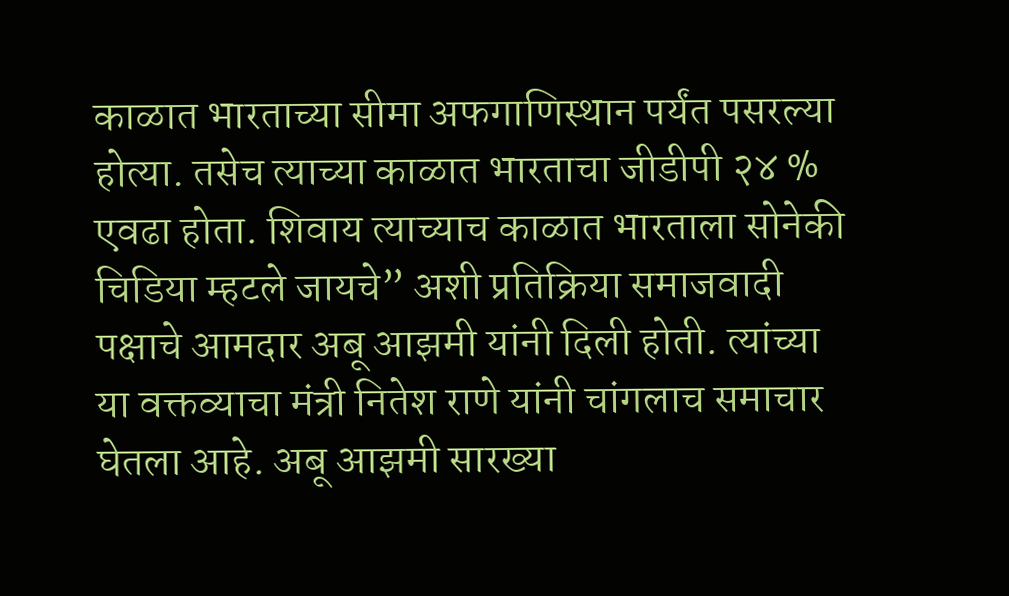काळात भारताच्या सीमा अफगाणिस्थान पर्यंत पसरल्या होत्या. तसेच त्याच्या काळात भारताचा जीडीपी २४ % एवढा होता. शिवाय त्याच्याच काळात भारताला सोनेकी चिडिया म्हटले जायचे” अशी प्रतिक्रिया समाजवादी पक्षाचे आमदार अबू आझमी यांनी दिली होती. त्यांच्या या वक्तव्याचा मंत्री नितेश राणे यांनी चांगलाच समाचार घेतला आहे. अबू आझमी सारख्या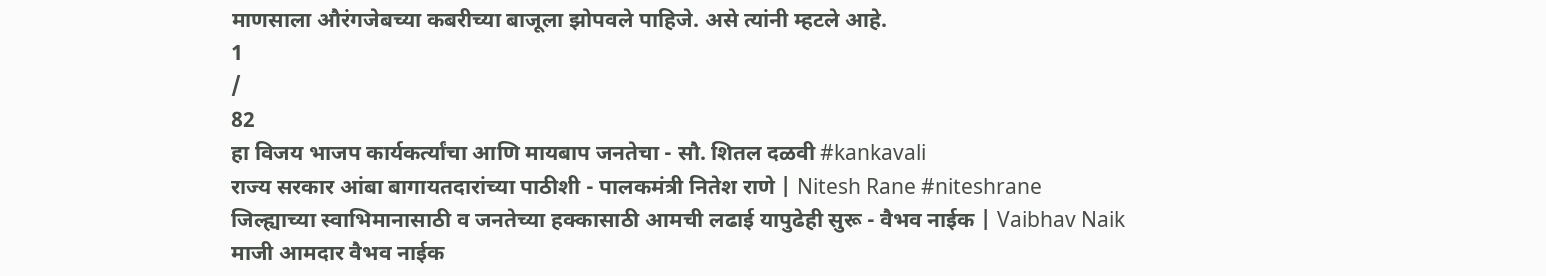माणसाला औरंगजेबच्या कबरीच्या बाजूला झोपवले पाहिजे. असे त्यांनी म्हटले आहे.
1
/
82
हा विजय भाजप कार्यकर्त्यांचा आणि मायबाप जनतेचा - सौ. शितल दळवी #kankavali
राज्य सरकार आंबा बागायतदारांच्या पाठीशी - पालकमंत्री नितेश राणे | Nitesh Rane #niteshrane
जिल्ह्याच्या स्वाभिमानासाठी व जनतेच्या हक्कासाठी आमची लढाई यापुढेही सुरू - वैभव नाईक | Vaibhav Naik
माजी आमदार वैभव नाईक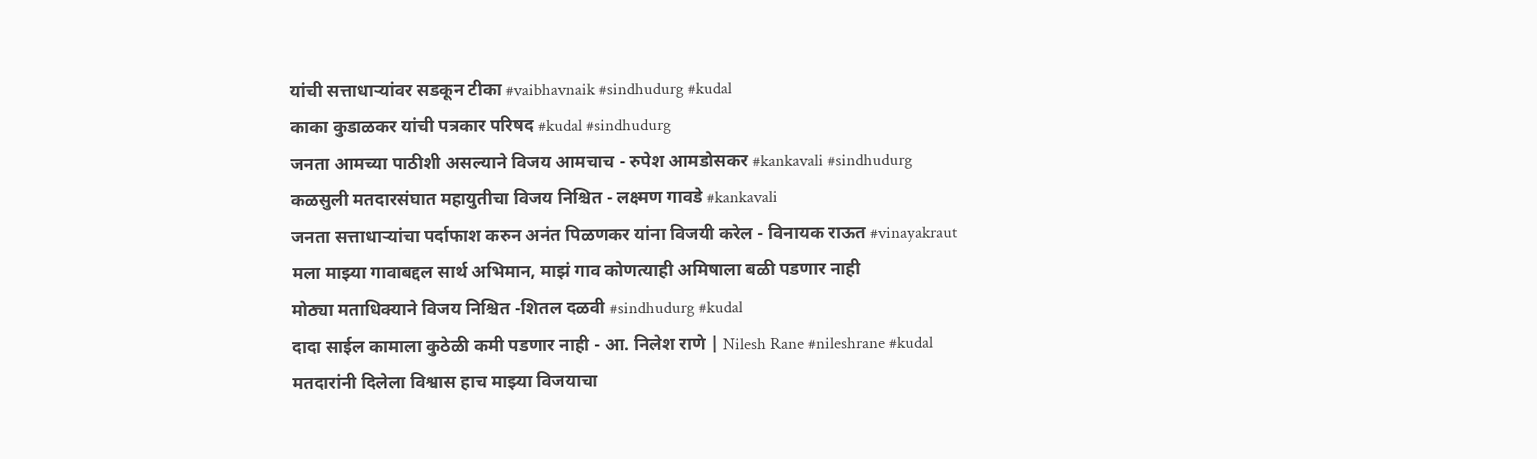यांची सत्ताधाऱ्यांवर सडकून टीका #vaibhavnaik #sindhudurg #kudal
काका कुडाळकर यांची पत्रकार परिषद #kudal #sindhudurg
जनता आमच्या पाठीशी असल्याने विजय आमचाच - रुपेश आमडोसकर #kankavali #sindhudurg
कळसुली मतदारसंघात महायुतीचा विजय निश्चित - लक्ष्मण गावडे #kankavali
जनता सत्ताधाऱ्यांचा पर्दाफाश करुन अनंत पिळणकर यांना विजयी करेल - विनायक राऊत #vinayakraut
मला माझ्या गावाबद्दल सार्थ अभिमान, माझं गाव कोणत्याही अमिषाला बळी पडणार नाही
मोठ्या मताधिक्याने विजय निश्चित -शितल दळवी #sindhudurg #kudal
दादा साईल कामाला कुठेळी कमी पडणार नाही - आ. निलेश राणे | Nilesh Rane #nileshrane #kudal
मतदारांनी दिलेला विश्वास हाच माझ्या विजयाचा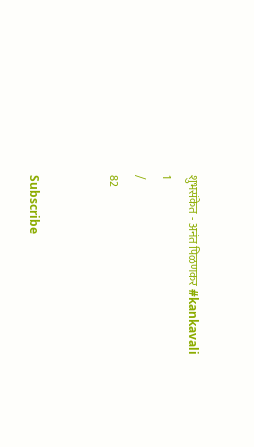शुभसंकेत - अनंत पिळणकर #kankavali
1
/
82


Subscribe